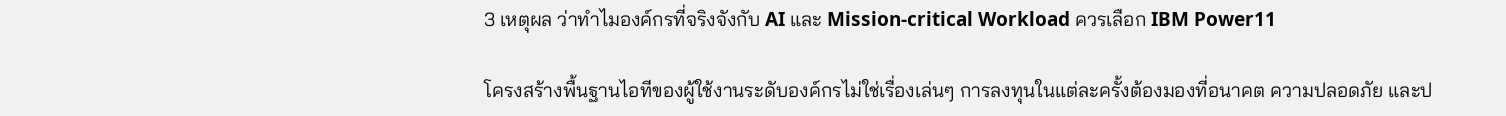3 เหตุผล ว่าทำไมองค์กรที่จริงจังกับ AI และ Mission-critical Workload ควรเลือก IBM Power11

โครงสร้างพื้นฐานไอทีของผู้ใช้งานระดับองค์กรไม่ใช่เรื่องเล่นๆ การลงทุนในแต่ละครั้งต้องมองที่อนาคต ความปลอดภัย และป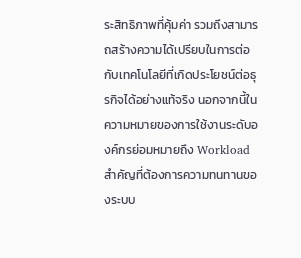ระสิทธิภาพที่คุ้มค่า รวมถึงสามารถสร้างความได้เปรียบในการต่อกับเทคโนโลยีที่เกิดประโยชน์ต่อธุรกิจได้อย่างแท้จริง นอกจากนี้ในความหมายของการใช้งานระดับองค์กรย่อมหมายถึง Workload สำคัญที่ต้องการความทนทานของระบบ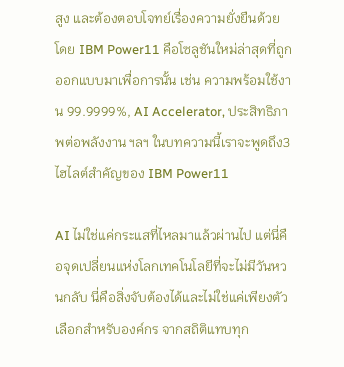สูง และต้องตอบโจทย์เรื่องความยั่งยืนด้วย โดย IBM Power11 คือโซลูชันใหม่ล่าสุดที่ถูกออกแบบมาเพื่อการนั้น เช่น ความพร้อมใช้งาน 99.9999%, AI Accelerator, ประสิทธิภาพต่อพลังงาน ฯลฯ ในบทความนี้เราจะพูดถึง3 ไฮไลต์สำคัญของ IBM Power11

AI ไม่ใช่แค่กระแสที่ไหลมาแล้วผ่านไป แต่นี่คือจุดเปลี่ยนแห่งโลกเทคโนโลยีที่จะไม่มีวันหวนกลับ นี่คือสิ่งจับต้องได้และไม่ใช่แค่เพียงตัวเลือกสำหรับองค์กร จากสถิติแทบทุก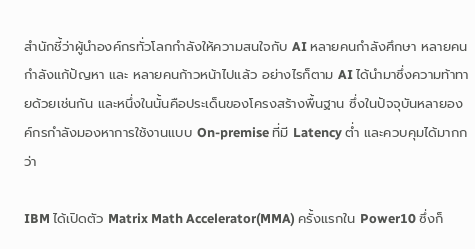สำนักชี้ว่าผู้นำองค์กรทั่วโลกกำลังให้ความสนใจกับ AI หลายคนกำลังศึกษา หลายคนกำลังแก้ปัญหา และ หลายคนก้าวหน้าไปแล้ว อย่างไรก็ตาม AI ได้นำมาซึ่งความท้าทายด้วยเช่นกัน และหนึ่งในนั้นคือประเด็นของโครงสร้างพื้นฐาน ซึ่งในปัจจุบันหลายองค์กรกำลังมองหาการใช้งานแบบ On-premise ที่มี Latency ต่ำ และควบคุมได้มากกว่า

IBM ได้เปิดตัว Matrix Math Accelerator(MMA) ครั้งแรกใน Power10 ซึ่งก็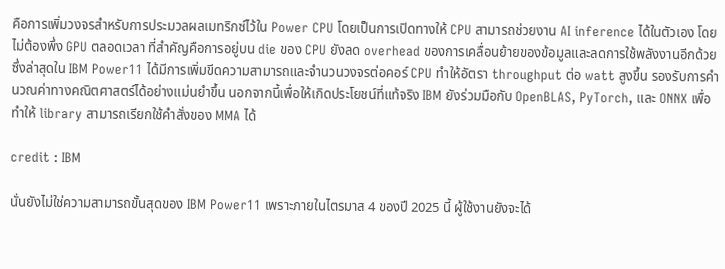คือการเพิ่มวงจรสำหรับการประมวลผลเมทริกซ์ไว้ใน Power CPU โดยเป็นการเปิดทางให้ CPU สามารถช่วยงาน AI inference ได้ในตัวเอง โดยไม่ต้องพึ่ง GPU ตลอดเวลา ที่สำคัญคือการอยู่บน die ของ CPU ยังลด overhead ของการเคลื่อนย้ายของข้อมูลและลดการใช้พลังงานอีกด้วย ซึ่งล่าสุดใน IBM Power11 ได้มีการเพิ่มขีดความสามารถและจำนวนวงจรต่อคอร์ CPU ทำให้อัตรา throughput ต่อ watt สูงขึ้น รองรับการคำนวณค่าทางคณิตศาสตร์ได้อย่างแม่นยำขึ้น นอกจากนี้เพื่อให้เกิดประโยชน์ที่แท้จริง IBM ยังร่วมมือกับ OpenBLAS, PyTorch, และ ONNX เพื่อทำให้ library สามารถเรียกใช้คำสั่งของ MMA ได้

credit : IBM

นั่นยังไม่ใช่ความสามารถขั้นสุดของ IBM Power11 เพราะภายในไตรมาส 4 ของปี 2025 นี้ ผู้ใช้งานยังจะได้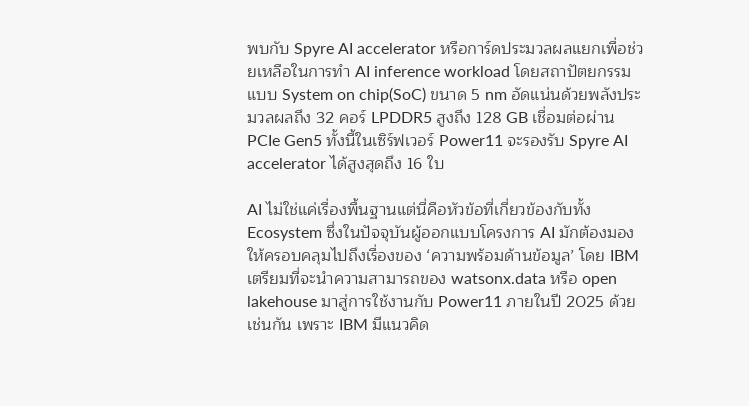พบกับ Spyre AI accelerator หรือการ์ดประมวลผลแยกเพื่อช่วยเหลือในการทำ AI inference workload โดยสถาปัตยกรรมแบบ System on chip(SoC) ขนาด 5 nm อัดแน่นด้วยพลังประมวลผลถึง 32 คอร์ LPDDR5 สูงถึง 128 GB เชื่อมต่อผ่าน PCIe Gen5 ทั้งนี้ในเซิร์ฟเวอร์ Power11 จะรองรับ Spyre AI accelerator ได้สูงสุดถึง 16 ใบ

AI ไม่ใช่แค่เรื่องพื้นฐานแต่นี่คือหัวข้อที่เกี่ยวข้องกับทั้ง Ecosystem ซึ่งในปัจจุบันผู้ออกแบบโครงการ AI มักต้องมองให้ครอบคลุมไปถึงเรื่องของ ‘ความพร้อมด้านข้อมูล’ โดย IBM เตรียมที่จะนำความสามารถของ watsonx.data หรือ open lakehouse มาสู่การใช้งานกับ Power11 ภายในปี 2025 ด้วยเช่นกัน เพราะ IBM มีแนวคิด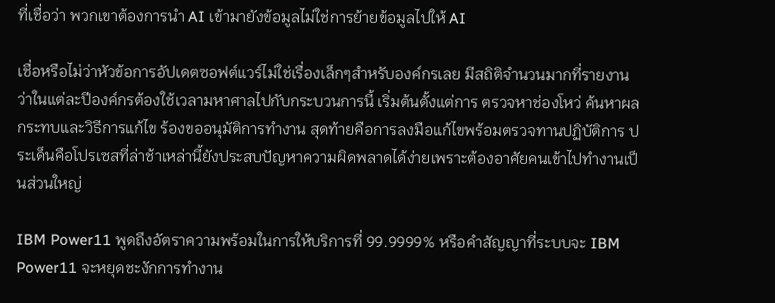ที่เชื่อว่า พวกเขาต้องการนำ AI เข้ามายังข้อมูลไม่ใช่การย้ายข้อมูลไปให้ AI

เชื่อหรือไม่ว่าหัวข้อการอัปเดตซอฟต์แวร์ไม่ใช่เรื่องเล็กๆสำหรับองค์กรเลย มีสถิติจำนวนมากที่รายงานว่าในแต่ละปีองค์กรต้องใช้เวลามหาศาลไปกับกระบวนการนี้ เริ่มต้นตั้งแต่การ ตรวจหาช่องโหว่ ค้นหาผลกระทบและวิธีการแก้ไข ร้องขออนุมัติการทำงาน สุดท้ายคือการลงมือแก้ไขพร้อมตรวจทานปฏิบัติการ ประเด็นคือโปรเซสที่ล่าช้าเหล่านี้ยังประสบปัญหาความผิดพลาดได้ง่ายเพราะต้องอาศัยคนเข้าไปทำงานเป็นส่วนใหญ่

IBM Power11 พูดถึงอัตราความพร้อมในการให้บริการที่ 99.9999% หรือคำสัญญาที่ระบบจะ IBM Power11 จะหยุดชะงักการทำงาน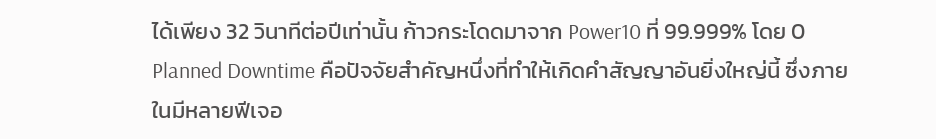ได้เพียง 32 วินาทีต่อปีเท่านั้น ก้าวกระโดดมาจาก Power10 ที่ 99.999% โดย 0 Planned Downtime คือปัจจัยสำคัญหนึ่งที่ทำให้เกิดคำสัญญาอันยิ่งใหญ่นี้ ซึ่งภายในมีหลายฟีเจอ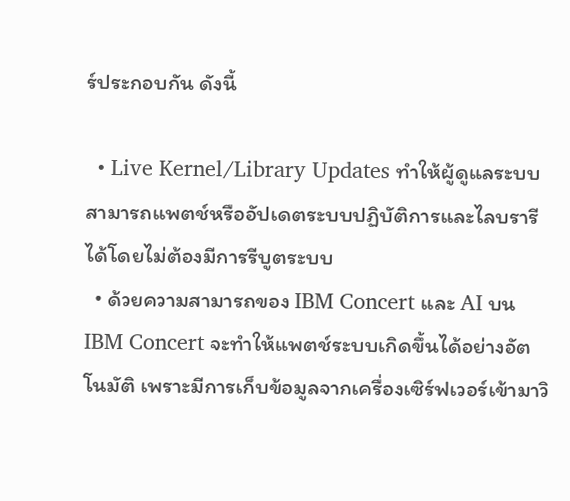ร์ประกอบกัน ดังนี้

  • Live Kernel/Library Updates ทำให้ผู้ดูแลระบบสามารถแพตช์หรืออัปเดตระบบปฏิบัติการและไลบรารีได้โดยไม่ต้องมีการรีบูตระบบ
  • ด้วยความสามารถของ IBM Concert และ AI บน IBM Concert จะทำให้แพตช์ระบบเกิดขึ้นได้อย่างอัตโนมัติ เพราะมีการเก็บข้อมูลจากเครื่องเซิร์ฟเวอร์เข้ามาวิ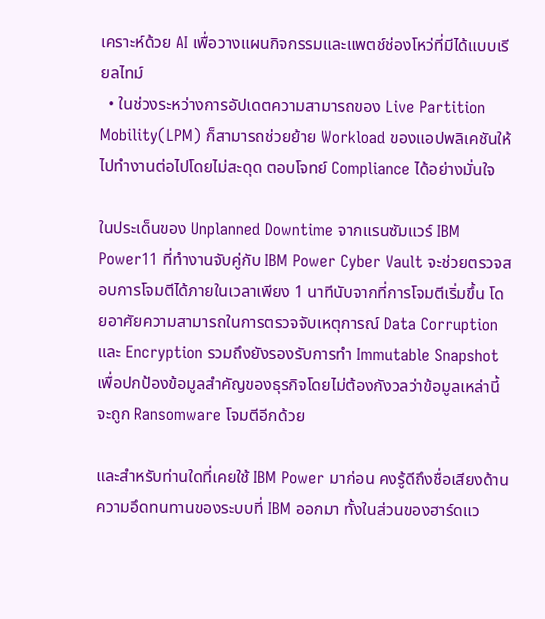เคราะห์ด้วย AI เพื่อวางแผนกิจกรรมและแพตช์ช่องโหว่ที่มีได้แบบเรียลไทม์
  • ในช่วงระหว่างการอัปเดตความสามารถของ Live Partition Mobility(LPM) ก็สามารถช่วยย้าย Workload ของแอปพลิเคชันให้ไปทำงานต่อไปโดยไม่สะดุด ตอบโจทย์ Compliance ได้อย่างมั่นใจ

ในประเด็นของ Unplanned Downtime จากแรนซัมแวร์ IBM Power11 ที่ทำงานจับคู่กับ IBM Power Cyber Vault จะช่วยตรวจสอบการโจมตีได้ภายในเวลาเพียง 1 นาทีนับจากที่การโจมตีเริ่มขึ้น โดยอาศัยความสามารถในการตรวจจับเหตุการณ์ Data Corruption และ Encryption รวมถึงยังรองรับการทำ Immutable Snapshot เพื่อปกป้องข้อมูลสำคัญของธุรกิจโดยไม่ต้องกังวลว่าข้อมูลเหล่านี้จะถูก Ransomware โจมตีอีกด้วย

และสำหรับท่านใดที่เคยใช้ IBM Power มาก่อน คงรู้ดีถึงชื่อเสียงด้านความอึดทนทานของระบบที่ IBM ออกมา ทั้งในส่วนของฮาร์ดแว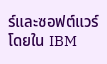ร์และซอฟต์แวร์ โดยใน IBM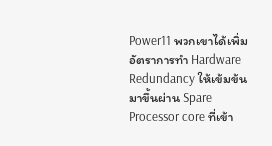Power11 พวกเขาได้เพิ่มอัตราการทำ Hardware Redundancy ให้เข้มข้นมาขึ้นผ่าน Spare Processor core ที่เข้า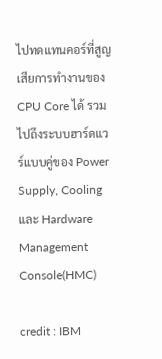ไปทดแทนคอร์ที่สูญเสียการทำงานของ CPU Core ได้ รวมไปถึงระบบฮาร์ดแวร์แบบคู่ของ Power Supply, Cooling และ Hardware Management Console(HMC)

credit : IBM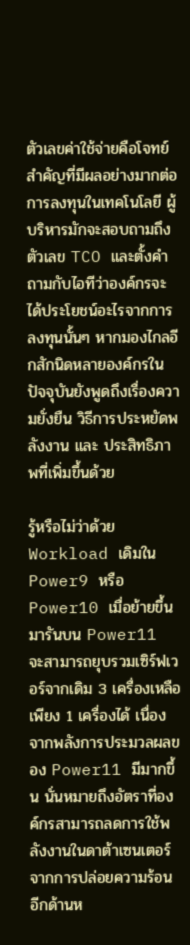ตัวเลขค่าใช้จ่ายคือโจทย์สำคัญที่มีผลอย่างมากต่อการลงทุนในเทคโนโลยี ผู้บริหารมักจะสอบถามถึงตัวเลข TCO และตั้งคำถามกับไอทีว่าองค์กรจะได้ประโยชน์อะไรจากการลงทุนนั้นๆ หากมองไกลอีกสักนิดหลายองค์กรในปัจจุบันยังพูดถึงเรื่องความยั่งยืน วิธีการประหยัดพลังงาน และ ประสิทธิภาพที่เพิ่มขึ้นด้วย

รู้หรือไม่ว่าด้วย Workload เดิมใน Power9 หรือ Power10 เมื่อย้ายขึ้นมารันบน Power11 จะสามารถยุบรวมเซิร์ฟเวอร์จากเดิม 3 เครื่องเหลือเพียง 1 เครื่องได้ เนื่องจากพลังการประมวลผลของ Power11 มีมากขึ้น นั่นหมายถึงอัตราที่องค์กรสามารถลดการใช้พลังงานในดาต้าเซนเตอร์จากการปล่อยความร้อน อีกด้านห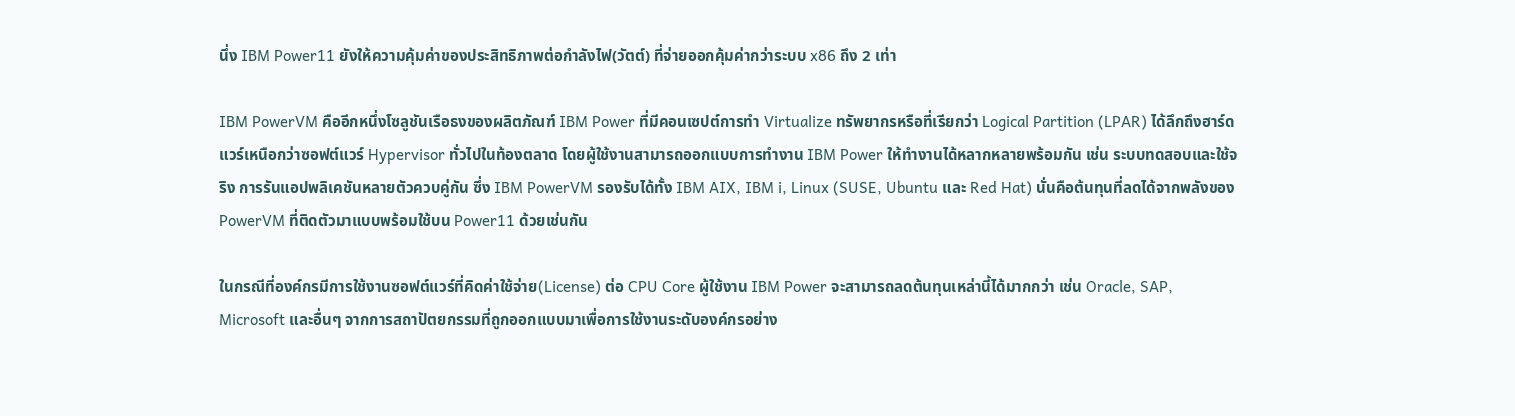นึ่ง IBM Power11 ยังให้ความคุ้มค่าของประสิทธิภาพต่อกำลังไฟ(วัตต์) ที่จ่ายออกคุ้มค่ากว่าระบบ x86 ถึง 2 เท่า

IBM PowerVM คืออีกหนึ่งโซลูชันเรือธงของผลิตภัณฑ์ IBM Power ที่มีคอนเซปต์การทำ Virtualize ทรัพยากรหรือที่เรียกว่า Logical Partition (LPAR) ได้ลึกถึงฮาร์ดแวร์เหนือกว่าซอฟต์แวร์ Hypervisor ทั่วไปในท้องตลาด โดยผู้ใช้งานสามารถออกแบบการทำงาน IBM Power ให้ทำงานได้หลากหลายพร้อมกัน เช่น ระบบทดสอบและใช้จริง การรันแอปพลิเคชันหลายตัวควบคู่กัน ซึ่ง IBM PowerVM รองรับได้ทั้ง IBM AIX, IBM i, Linux (SUSE, Ubuntu และ Red Hat) นั่นคือต้นทุนที่ลดได้จากพลังของ PowerVM ที่ติดตัวมาแบบพร้อมใช้บน Power11 ด้วยเช่นกัน

ในกรณีที่องค์กรมีการใช้งานซอฟต์แวร์ที่คิดค่าใช้จ่าย(License) ต่อ CPU Core ผู้ใช้งาน IBM Power จะสามารถลดต้นทุนเหล่านี้ได้มากกว่า เช่น Oracle, SAP, Microsoft และอื่นๆ จากการสถาปัตยกรรมที่ถูกออกแบบมาเพื่อการใช้งานระดับองค์กรอย่าง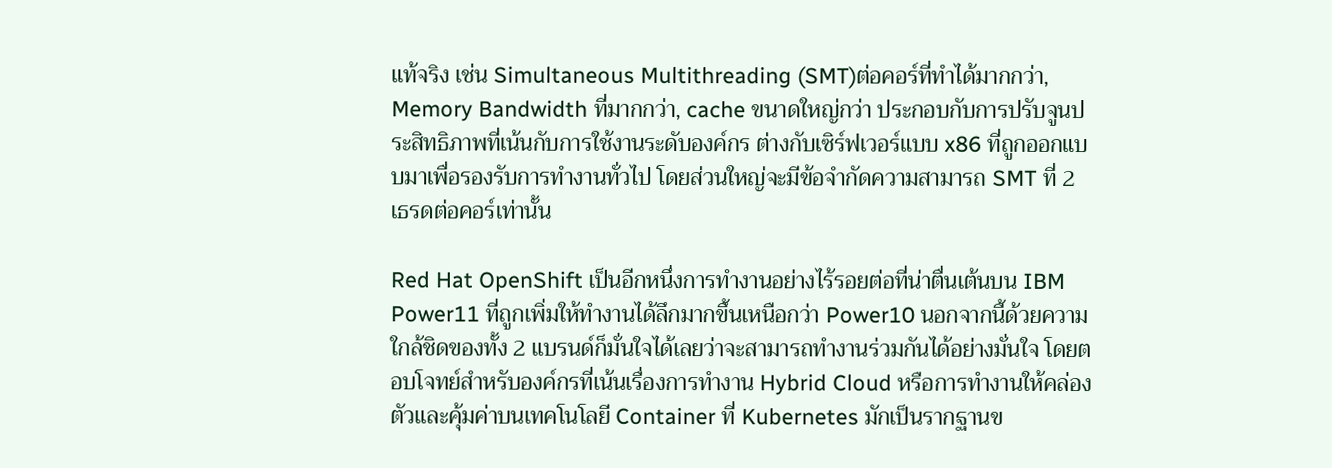แท้จริง เช่น Simultaneous Multithreading (SMT)ต่อคอร์ที่ทำได้มากกว่า, Memory Bandwidth ที่มากกว่า, cache ขนาดใหญ่กว่า ประกอบกับการปรับจูนประสิทธิภาพที่เน้นกับการใช้งานระดับองค์กร ต่างกับเซิร์ฟเวอร์แบบ x86 ที่ถูกออกแบบมาเพื่อรองรับการทำงานทั่วไป โดยส่วนใหญ่จะมีข้อจำกัดความสามารถ SMT ที่ 2 เธรดต่อคอร์เท่านั้น

Red Hat OpenShift เป็นอีกหนึ่งการทำงานอย่างไร้รอยต่อที่น่าตื่นเต้นบน IBM Power11 ที่ถูกเพิ่มให้ทำงานได้ลึกมากขึ้นเหนือกว่า Power10 นอกจากนี้ด้วยความใกล้ชิดของทั้ง 2 แบรนด์ก็มั่นใจได้เลยว่าจะสามารถทำงานร่วมกันได้อย่างมั่นใจ โดยตอบโจทย์สำหรับองค์กรที่เน้นเรื่องการทำงาน Hybrid Cloud หรือการทำงานให้คล่องตัวและคุ้มค่าบนเทคโนโลยี Container ที่ Kubernetes มักเป็นรากฐานข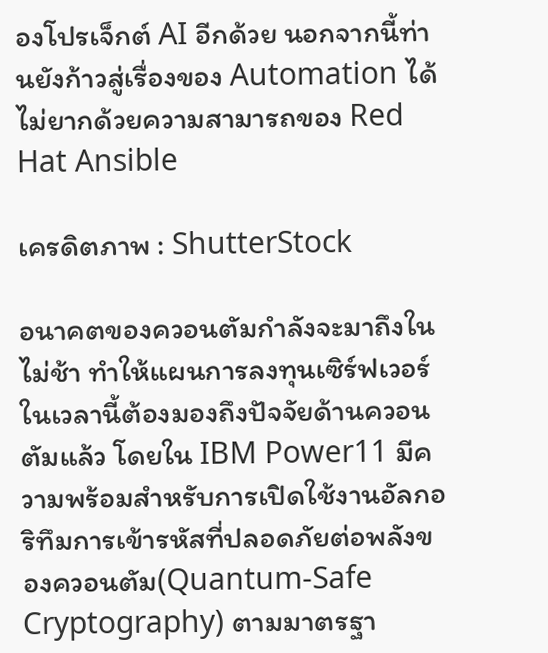องโปรเจ็กต์ AI อีกด้วย นอกจากนี้ท่านยังก้าวสู่เรื่องของ Automation ได้ไม่ยากด้วยความสามารถของ Red Hat Ansible

เครดิตภาพ : ShutterStock

อนาคตของควอนตัมกำลังจะมาถึงในไม่ช้า ทำให้แผนการลงทุนเซิร์ฟเวอร์ในเวลานี้ต้องมองถึงปัจจัยด้านควอนตัมแล้ว โดยใน IBM Power11 มีความพร้อมสำหรับการเปิดใช้งานอัลกอริทึมการเข้ารหัสที่ปลอดภัยต่อพลังของควอนตัม(Quantum-Safe Cryptography) ตามมาตรฐา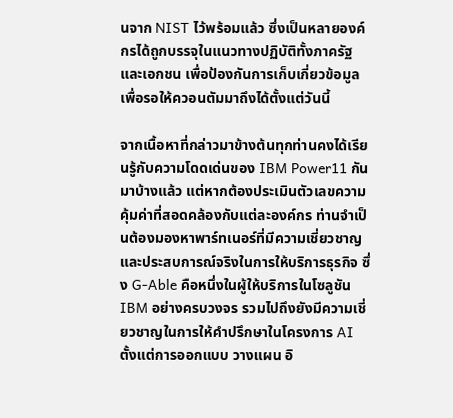นจาก NIST ไว้พร้อมแล้ว ซึ่งเป็นหลายองค์กรได้ถูกบรรจุในแนวทางปฏิบัติทั้งภาครัฐและเอกชน เพื่อป้องกันการเก็บเกี่ยวข้อมูลเพื่อรอให้ควอนตัมมาถึงได้ตั้งแต่วันนี้

จากเนื้อหาที่กล่าวมาข้างต้นทุกท่านคงได้เรียนรู้กับความโดดเด่นของ IBM Power11 กันมาบ้างแล้ว แต่หากต้องประเมินตัวเลขความคุ้มค่าที่สอดคล้องกับแต่ละองค์กร ท่านจำเป็นต้องมองหาพาร์ทเนอร์ที่มีความเชี่ยวชาญและประสบการณ์จริงในการให้บริการธุรกิจ ซึ่ง G-Able คือหนึ่งในผู้ให้บริการในโซลูชัน IBM อย่างครบวงจร รวมไปถึงยังมีความเชี่ยวชาญในการให้คำปรึกษาในโครงการ AI ตั้งแต่การออกแบบ วางแผน อิ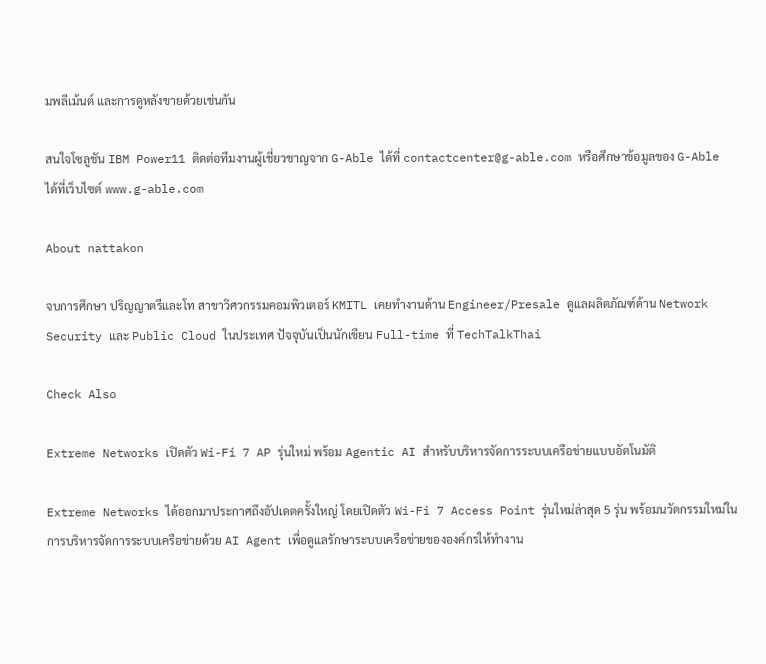มพลีเม้นต์ และการดูหลังขายด้วยเช่นกัน

สนใจโซลูชัน IBM Power11 ติดต่อทีมงานผู้เชี่ยวชาญจาก G-Able ได้ที่ contactcenter@g-able.com หรือศึกษาข้อมูลของ G-Able ได้ที่เว็บไซต์ www.g-able.com

About nattakon

จบการศึกษา ปริญญาตรีและโท สาขาวิศวกรรมคอมพิวเตอร์ KMITL เคยทำงานด้าน Engineer/Presale ดูแลผลิตภัณฑ์ด้าน Network Security และ Public Cloud ในประเทศ ปัจจุบันเป็นนักเขียน Full-time ที่ TechTalkThai

Check Also

Extreme Networks เปิดตัว Wi-Fi 7 AP รุ่นใหม่ พร้อม Agentic AI สำหรับบริหารจัดการระบบเครือข่ายแบบอัตโนมัติ

Extreme Networks ได้ออกมาประกาศถึงอัปเดตครั้งใหญ่ โดยเปิดตัว Wi-Fi 7 Access Point รุ่นใหม่ล่าสุด 5 รุ่น พร้อมนวัตกรรมใหม่ในการบริหารจัดการระบบเครือข่ายด้วย AI Agent เพื่อดูแลรักษาระบบเครือข่ายขององค์กรให้ทำงาน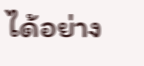ได้อย่าง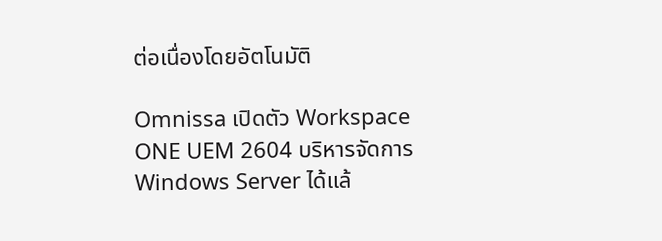ต่อเนื่องโดยอัตโนมัติ

Omnissa เปิดตัว Workspace ONE UEM 2604 บริหารจัดการ Windows Server ได้แล้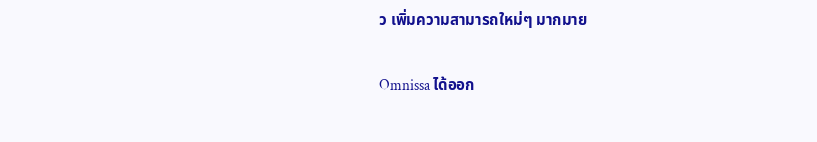ว เพิ่มความสามารถใหม่ๆ มากมาย

Omnissa ได้ออก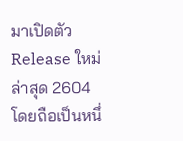มาเปิดตัว Release ใหม่ล่าสุด 2604 โดยถือเป็นหนึ่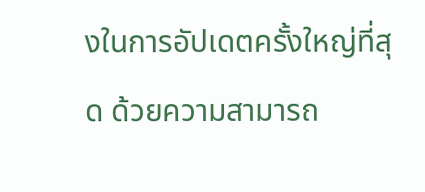งในการอัปเดตครั้งใหญ่ที่สุด ด้วยความสามารถ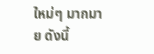ใหม่ๆ มากมาย ดังนี้